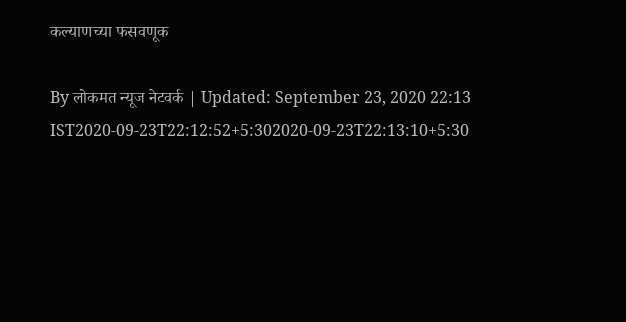कल्याणच्या फसवणूक

By लोकमत न्यूज नेटवर्क | Updated: September 23, 2020 22:13 IST2020-09-23T22:12:52+5:302020-09-23T22:13:10+5:30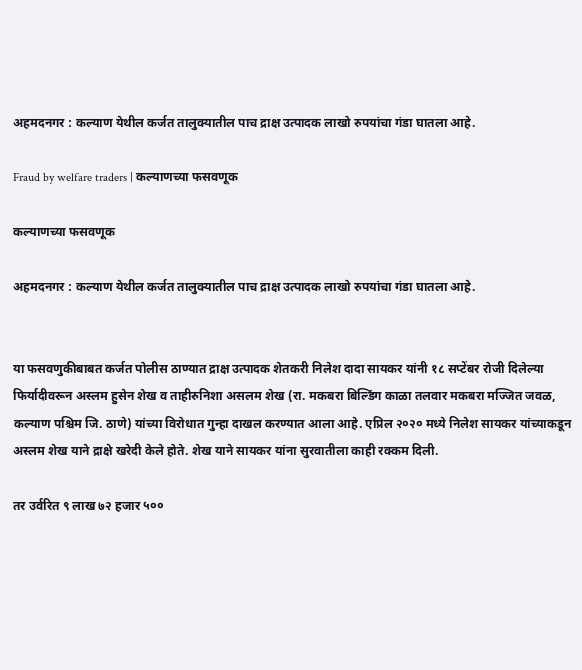अहमदनगर : कल्याण येथील कर्जत तालुक्यातील पाच द्राक्ष उत्पादक लाखो रुपयांचा गंडा घातला आहे.

Fraud by welfare traders | कल्याणच्या फसवणूक

कल्याणच्या फसवणूक

अहमदनगर : कल्याण येथील कर्जत तालुक्यातील पाच द्राक्ष उत्पादक लाखो रुपयांचा गंडा घातला आहे.


या फसवणुकीबाबत कर्जत पोलीस ठाण्यात द्राक्ष उत्पादक शेतकरी निलेश दादा सायकर यांनी १८ सप्टेंबर रोजी दिलेल्या फिर्यादीवरून अस्लम हुसेन शेख व ताहीरुनिशा असलम शेख (रा. मकबरा बिल्डिंग काळा तलवार मकबरा मज्जित जवळ, कल्याण पश्चिम जि. ठाणे) यांच्या विरोधात गुन्हा दाखल करण्यात आला आहे. एप्रिल २०२० मध्ये निलेश सायकर यांच्याकडून अस्लम शेख याने द्राक्षे खरेदी केले होते. शेख याने सायकर यांना सुरवातीला काही रक्कम दिली.

तर उर्वरित ९ लाख ७२ हजार ५००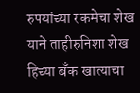रुपयांच्या रकमेचा शेख याने ताहीरुनिशा शेख हिच्या बँक खात्याचा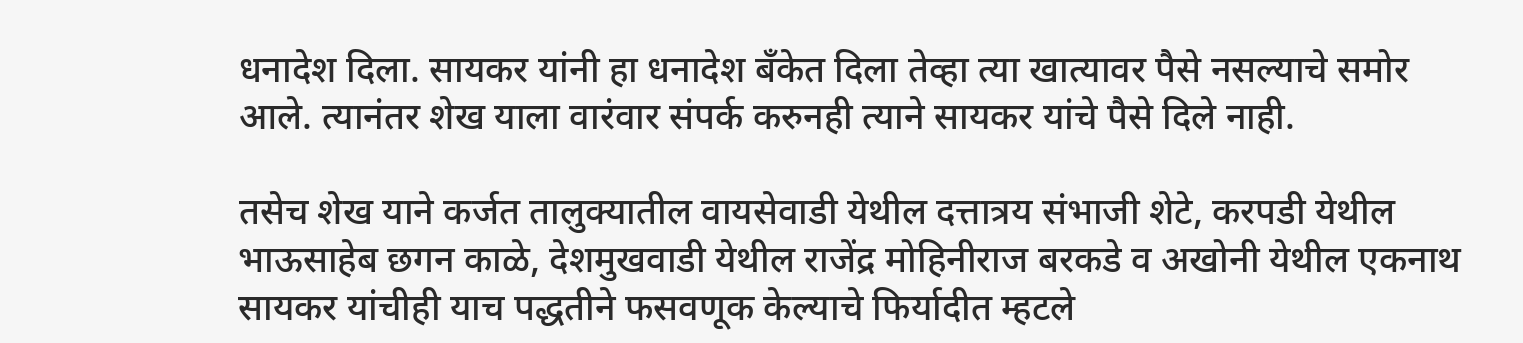धनादेश दिला. सायकर यांनी हा धनादेश बँकेत दिला तेव्हा त्या खात्यावर पैसे नसल्याचे समोर आले. त्यानंतर शेख याला वारंवार संपर्क करुनही त्याने सायकर यांचे पैसे दिले नाही.

तसेच शेख याने कर्जत तालुक्यातील वायसेवाडी येथील दत्तात्रय संभाजी शेटे, करपडी येथील भाऊसाहेब छगन काळे, देशमुखवाडी येथील राजेंद्र मोहिनीराज बरकडे व अखोनी येथील एकनाथ सायकर यांचीही याच पद्धतीने फसवणूक केल्याचे फिर्यादीत म्हटले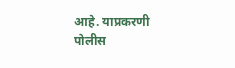आहे. याप्रकरणी पोलीस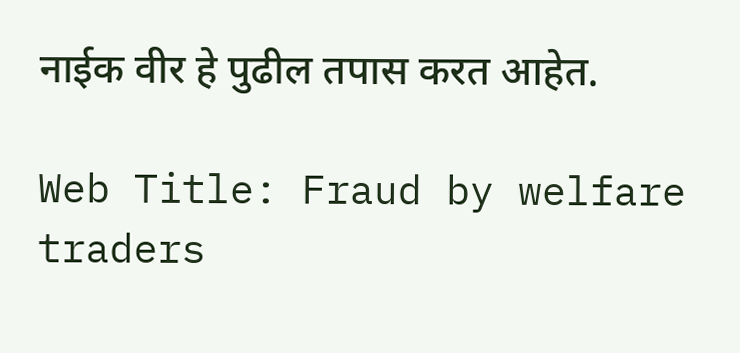नाईक वीर हे पुढील तपास करत आहेत.

Web Title: Fraud by welfare traders